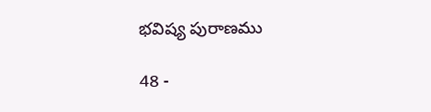భవిష్య పురాణము

48 -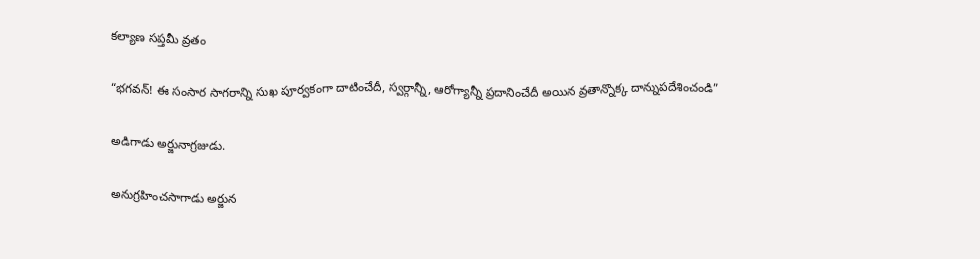కల్యాణ సప్తమీ వ్రతం

“భగవన్! ఈ సంసార సాగరాన్ని సుఖ పూర్వకంగా దాటించేదీ, స్వర్గాన్నీ, ఆరోగ్యాన్నీ ప్రదానించేదీ అయిన వ్రతాన్నొక్క దాన్నుపదేశించండి”

అడిగాడు అర్జునాగ్రజుడు.

అనుగ్రహించసాగాడు అర్జున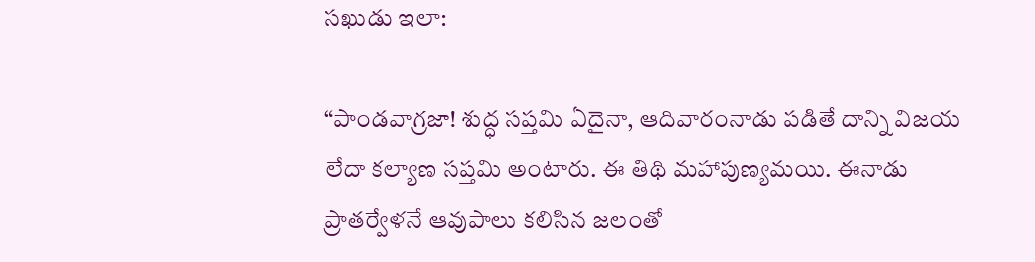సఖుడు ఇలా:

“పాండవాగ్రజా! శుద్ధ సప్తమి ఏదైనా, ఆదివారంనాడు పడితే దాన్ని విజయ లేదా కల్యాణ సప్తమి అంటారు. ఈ తిథి మహాపుణ్యమయి. ఈనాడు ప్రాతర్వేళనే ఆవుపాలు కలిసిన జలంతో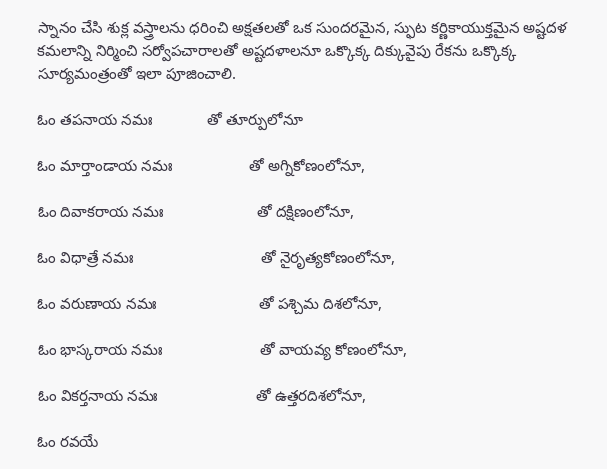స్నానం చేసి శుక్ల వస్త్రాలను ధరించి అక్షతలతో ఒక సుందరమైన, స్ఫుట కర్ణికాయుక్తమైన అష్టదళ కమలాన్ని నిర్మించి సర్వోపచారాలతో అష్టదళాలనూ ఒక్కొక్క దిక్కువైపు రేకను ఒక్కొక్క సూర్యమంత్రంతో ఇలా పూజించాలి.

ఓం తపనాయ నమః             తో తూర్పులోనూ

ఓం మార్తాండాయ నమః                  తో అగ్నికోణంలోనూ,

ఓం దివాకరాయ నమః                      తో దక్షిణంలోనూ,

ఓం విధాత్రే నమః                              తో నైరృత్యకోణంలోనూ,

ఓం వరుణాయ నమః                        తో పశ్చిమ దిశలోనూ,

ఓం భాస్కరాయ నమః                       తో వాయవ్య కోణంలోనూ,

ఓం వికర్తనాయ నమః                       తో ఉత్తరదిశలోనూ,

ఓం రవయే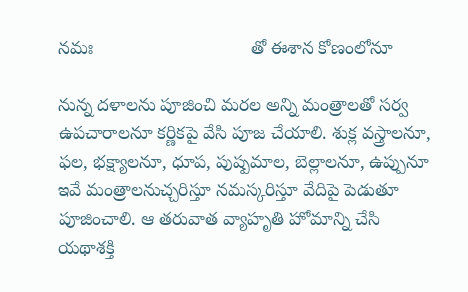నమః                               తో ఈశాన కోణంలోనూ

నున్న దళాలను పూజించి మరల అన్ని మంత్రాలతో సర్వ ఉపచారాలనూ కర్ణికపై వేసి పూజ చేయాలి. శుక్ల వస్త్రాలనూ, ఫల, భక్ష్యాలనూ, ధూప, పుష్పమాల, బెల్లాలనూ, ఉప్పునూ ఇవే మంత్రాలనుచ్చరిస్తూ నమస్కరిస్తూ వేదిపై పెడుతూ పూజించాలి. ఆ తరువాత వ్యాహృతి హోమాన్ని చేసి యథాశక్తి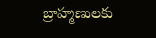బ్రాహ్మణులకు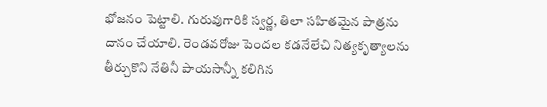భోజనం పెట్టాలి. గురువుగారికి స్వర్ణ, తిలా సహితమైన పాత్రను దానం చేయాలి. రెండవరోజు పెందల కడనేలేచి నిత్యకృత్యాలను తీర్చుకొని నేతినీ పాయసాన్నీ కలిగిన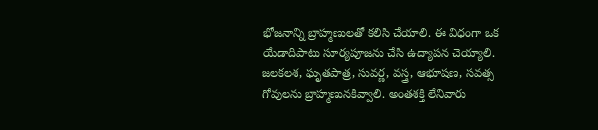భోజనాన్ని బ్రాహ్మణులతో కలిసి చేయాలి. ఈ విధంగా ఒక యేడాదిపాటు సూర్యపూజను చేసి ఉద్యాపన చెయ్యాలి. జలకలశ, ఘృతపాత్ర, సువర్ణ, వస్త్ర, ఆభూషణ, సవత్స గోవులను బ్రాహ్మణునకివ్వాలి. అంతశక్తి లేనివారు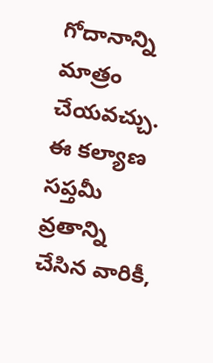గోదానాన్ని మాత్రం చేయవచ్చు. ఈ కల్యాణ సప్తమీ వ్రతాన్ని చేసిన వారికీ,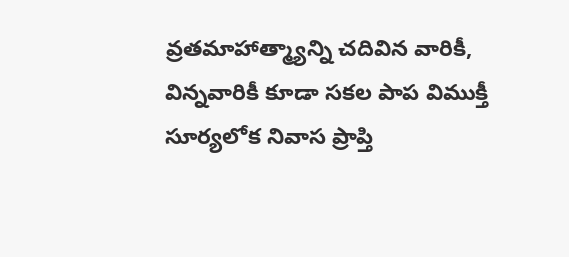వ్రతమాహాత్మ్యాన్ని చదివిన వారికీ, విన్నవారికీ కూడా సకల పాప విముక్తీ సూర్యలోక నివాస ప్రాప్తి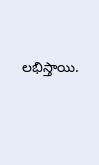లభిస్తాయి.